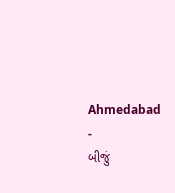Ahmedabad
-
બીજું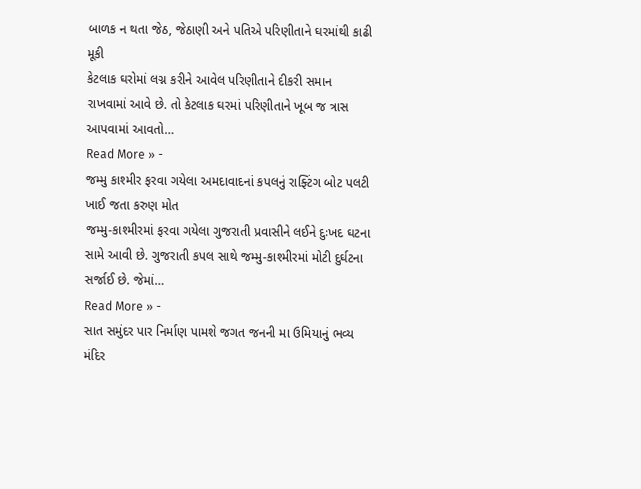બાળક ન થતા જેઠ, જેઠાણી અને પતિએ પરિણીતાને ઘરમાંથી કાઢી મૂકી
કેટલાક ઘરોમાં લગ્ન કરીને આવેલ પરિણીતાને દીકરી સમાન રાખવામાં આવે છે. તો કેટલાક ઘરમાં પરિણીતાને ખૂબ જ ત્રાસ આપવામાં આવતો…
Read More » -
જમ્મુ કાશ્મીર ફરવા ગયેલા અમદાવાદનાં કપલનું રાફ્ટિંગ બોટ પલટી ખાઈ જતા કરુણ મોત
જમ્મુ-કાશ્મીરમાં ફરવા ગયેલા ગુજરાતી પ્રવાસીને લઈને દુઃખદ ઘટના સામે આવી છે. ગુજરાતી કપલ સાથે જમ્મુ-કાશ્મીરમાં મોટી દુર્ઘટના સર્જાઈ છે. જેમાં…
Read More » -
સાત સમુંદર પાર નિર્માણ પામશે જગત જનની મા ઉમિયાનું ભવ્ય મંદિર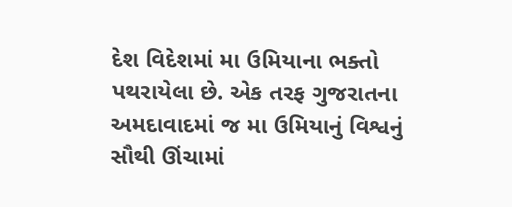દેશ વિદેશમાં મા ઉમિયાના ભક્તો પથરાયેલા છે. એક તરફ ગુજરાતના અમદાવાદમાં જ મા ઉમિયાનું વિશ્વનું સૌથી ઊંચામાં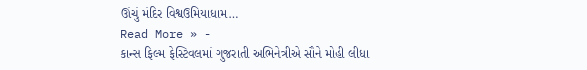ઊંચું મંદિર વિશ્વઉમિયાધામ…
Read More » -
કાન્સ ફિલ્મ ફેસ્ટિવલમાં ગુજરાતી અભિનેત્રીએ સૌને મોહી લીધા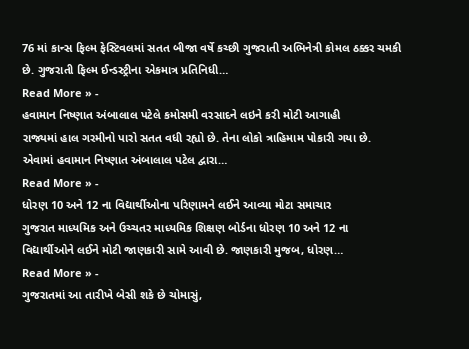76 માં કાન્સ ફિલ્મ ફેસ્ટિવલમાં સતત બીજા વર્ષે કચ્છી ગુજરાતી અભિનેત્રી કોમલ ઠક્કર ચમકી છે. ગુજરાતી ફિલ્મ ઈન્ડસ્ટ્રીના એકમાત્ર પ્રતિનિધી…
Read More » -
હવામાન નિષ્ણાત અંબાલાલ પટેલે કમોસમી વરસાદને લઇને કરી મોટી આગાહી
રાજ્યમાં હાલ ગરમીનો પારો સતત વધી રહ્યો છે. તેના લોકો ત્રાહિમામ પોકારી ગયા છે. એવામાં હવામાન નિષ્ણાત અંબાલાલ પટેલ દ્વારા…
Read More » -
ધોરણ 10 અને 12 ના વિદ્યાર્થીઓના પરિણામને લઈને આવ્યા મોટા સમાચાર
ગુજરાત માધ્યમિક અને ઉચ્ચતર માધ્યમિક શિક્ષણ બોર્ડના ધોરણ 10 અને 12 ના વિદ્યાર્થીઓને લઈને મોટી જાણકારી સામે આવી છે. જાણકારી મુજબ, ધોરણ…
Read More » -
ગુજરાતમાં આ તારીખે બેસી શકે છે ચોમાસું,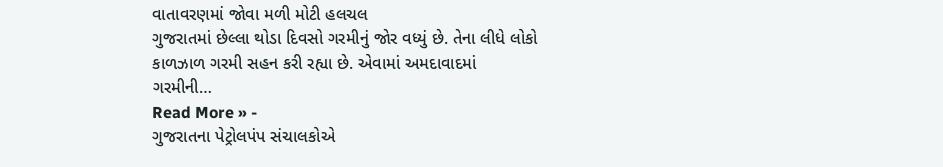વાતાવરણમાં જોવા મળી મોટી હલચલ
ગુજરાતમાં છેલ્લા થોડા દિવસો ગરમીનું જોર વધ્યું છે. તેના લીધે લોકો કાળઝાળ ગરમી સહન કરી રહ્યા છે. એવામાં અમદાવાદમાં ગરમીની…
Read More » -
ગુજરાતના પેટ્રોલપંપ સંચાલકોએ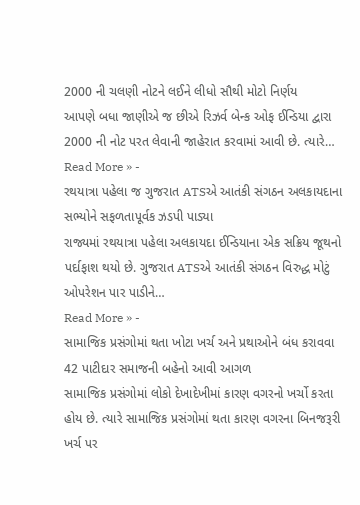2000 ની ચલણી નોટને લઈને લીધો સૌથી મોટો નિર્ણય
આપણે બધા જાણીએ જ છીએ રિઝર્વ બેન્ક ઓફ ઈન્ડિયા દ્વારા 2000 ની નોટ પરત લેવાની જાહેરાત કરવામાં આવી છે. ત્યારે…
Read More » -
રથયાત્રા પહેલા જ ગુજરાત ATSએ આતંકી સંગઠન અલકાયદાના સભ્યોને સફળતાપૂર્વક ઝડપી પાડ્યા
રાજ્યમાં રથયાત્રા પહેલા અલકાયદા ઈન્ડિયાના એક સક્રિય જૂથનો પર્દાફાશ થયો છે. ગુજરાત ATSએ આતંકી સંગઠન વિરુદ્ધ મોટું ઓપરેશન પાર પાડીને…
Read More » -
સામાજિક પ્રસંગોમાં થતા ખોટા ખર્ચ અને પ્રથાઓને બંધ કરાવવા 42 પાટીદાર સમાજની બહેનો આવી આગળ
સામાજિક પ્રસંગોમાં લોકો દેખાદેખીમાં કારણ વગરનો ખર્ચો કરતા હોય છે. ત્યારે સામાજિક પ્રસંગોમાં થતા કારણ વગરના બિનજરૂરી ખર્ચ પર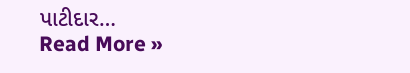પાટીદાર…
Read More »